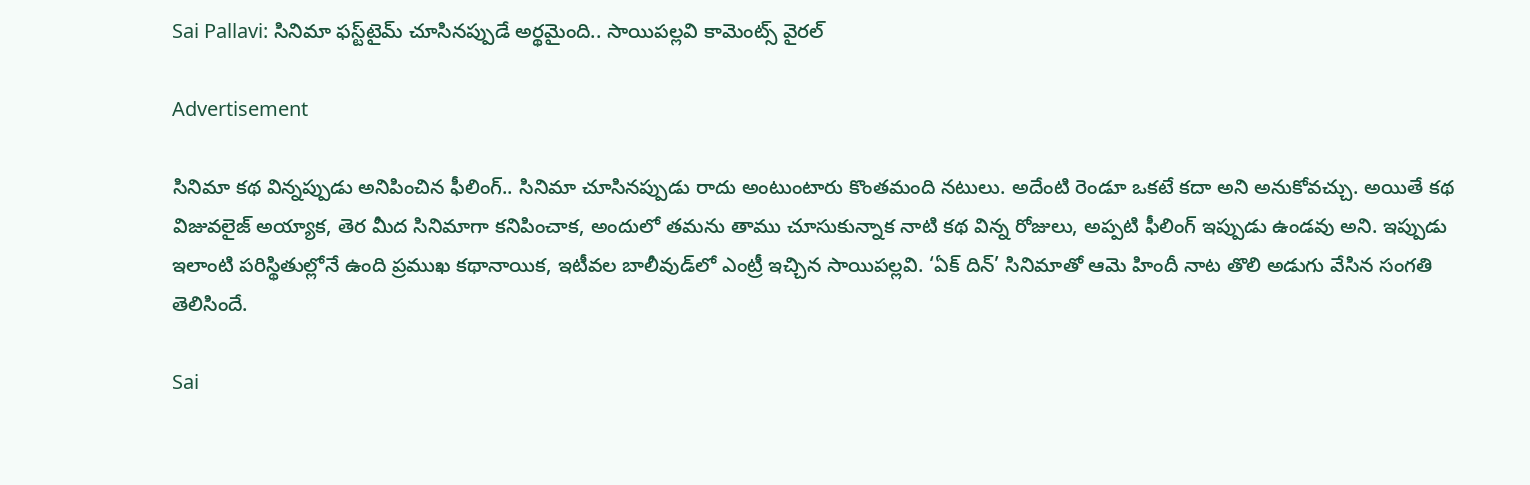Sai Pallavi: సినిమా ఫస్ట్‌టైమ్‌ చూసినప్పుడే అర్థమైంది.. సాయిపల్లవి కామెంట్స్‌ వైరల్‌

Advertisement

సినిమా కథ విన్నప్పుడు అనిపించిన ఫీలింగ్‌.. సినిమా చూసినప్పుడు రాదు అంటుంటారు కొంతమంది నటులు. అదేంటి రెండూ ఒకటే కదా అని అనుకోవచ్చు. అయితే కథ విజువలైజ్‌ అయ్యాక, తెర మీద సినిమాగా కనిపించాక, అందులో తమను తాము చూసుకున్నాక నాటి కథ విన్న రోజులు, అప్పటి ఫీలింగ్‌ ఇప్పుడు ఉండవు అని. ఇప్పుడు ఇలాంటి పరిస్థితుల్లోనే ఉంది ప్రముఖ కథానాయిక, ఇటీవల బాలీవుడ్‌లో ఎంట్రీ ఇచ్చిన సాయిపల్లవి. ‘ఏక్‌ దిన్‌’ సినిమాతో ఆమె హిందీ నాట తొలి అడుగు వేసిన సంగతి తెలిసిందే.

Sai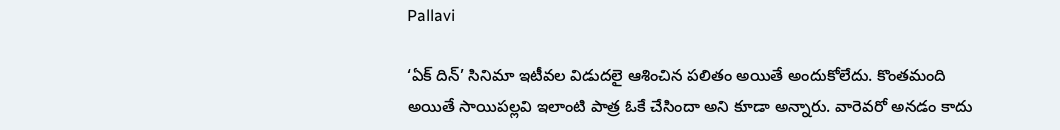Pallavi

‘ఏక్‌ దిన్‌’ సినిమా ఇటీవల విడుదలై ఆశించిన పలితం అయితే అందుకోలేదు. కొంతమంది అయితే సాయిపల్లవి ఇలాంటి పాత్ర ఓకే చేసిందా అని కూడా అన్నారు. వారెవరో అనడం కాదు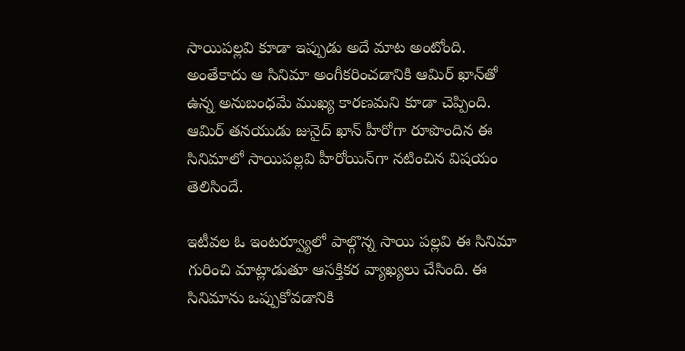సాయిపల్లవి కూడా ఇప్పుడు అదే మాట అంటోంది. అంతేకాదు ఆ సినిమా అంగీకరించడానికి ఆమిర్‌ ఖాన్‌తో ఉన్న అనుబంధమే ముఖ్య కారణమని కూడా చెప్పింది. ఆమిర్‌ తనయుడు జునైద్‌ ఖాన్‌ హీరోగా రూపొందిన ఈ సినిమాలో సాయిపల్లవి హీరోయిన్‌గా నటించిన విషయం తెలిసిందే.

ఇటీవల ఓ ఇంటర్వ్యూలో పాల్గొన్న సాయి పల్లవి ఈ సినిమా గురించి మాట్లాడుతూ ఆసక్తికర వ్యాఖ్యలు చేసింది. ఈ సినిమాను ఒప్పుకోవడానికి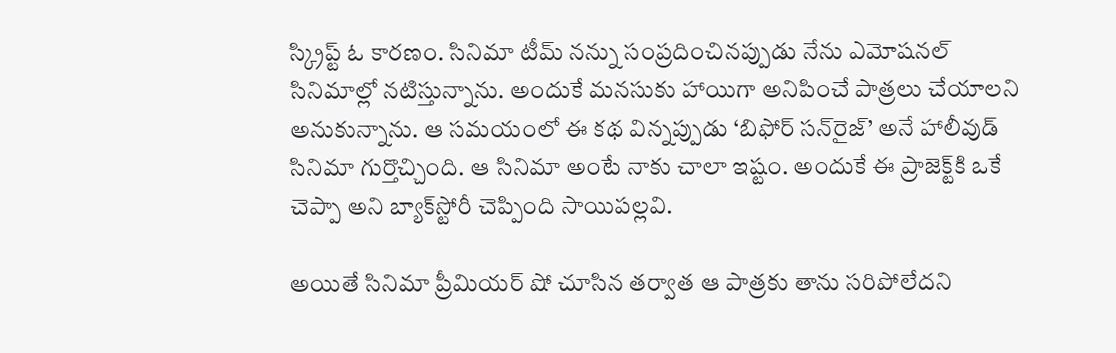స్క్రిప్ట్‌ ఓ కారణం. సినిమా టీమ్‌ నన్ను సంప్రదించినప్పుడు నేను ఎమోషనల్‌ సినిమాల్లో నటిస్తున్నాను. అందుకే మనసుకు హాయిగా అనిపించే పాత్రలు చేయాలని అనుకున్నాను. ఆ సమయంలో ఈ కథ విన్నప్పుడు ‘బిఫోర్‌ సన్‌రైజ్‌’ అనే హాలీవుడ్‌ సినిమా గుర్తొచ్చింది. ఆ సినిమా అంటే నాకు చాలా ఇష్టం. అందుకే ఈ ప్రాజెక్ట్‌కి ఒకే చెప్పా అని బ్యాక్‌స్టోరీ చెప్పింది సాయిపల్లవి.

అయితే సినిమా ప్రీమియర్‌ షో చూసిన తర్వాత ఆ పాత్రకు తాను సరిపోలేదని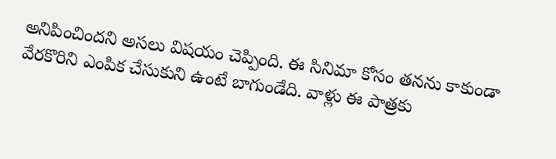అనిపించిందని అసలు విషయం చెప్పింది. ఈ సినిమా కోసం తనను కాకుండా వేరకొరిని ఎంపిక చేసుకుని ఉంటే బాగుండేది. వాళ్లు ఈ పాత్రకు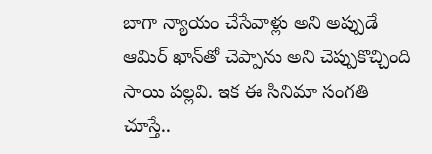బాగా న్యాయం చేసేవాళ్లు అని అప్పుడే ఆమిర్‌ ఖాన్‌తో చెప్పాను అని చెప్పుకొచ్చింది సాయి పల్లవి. ఇక ఈ సినిమా సంగతి చూస్తే..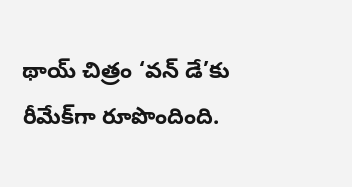థాయ్ చిత్రం ‘వన్ డే’కు రీమేక్‌గా రూపొందింది.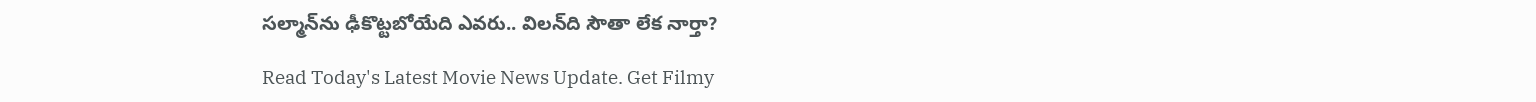సల్మాన్‌ను ఢీకొట్టబోయేది ఎవరు.. విలన్‌ది సౌతా లేక నార్తా?

Read Today's Latest Movie News Update. Get Filmy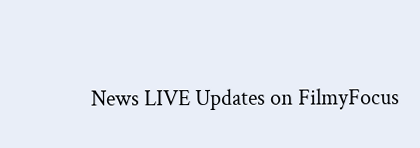News LIVE Updates on FilmyFocus